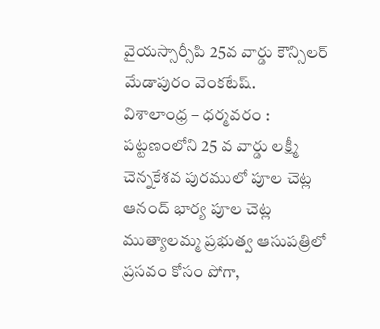వైయస్సార్సీపి 25వ వార్డు కౌన్సిలర్ మేడాపురం వెంకటేష్.
విశాలాంధ్ర – ధర్మవరం : పట్టణంలోని 25 వ వార్డు లక్ష్మీ చెన్నకేశవ పురములో పూల చెట్ల ఆనంద్ భార్య పూల చెట్ల ముత్యాలమ్మ ప్రభుత్వ ఆసుపత్రిలో ప్రసవం కోసం పోగా,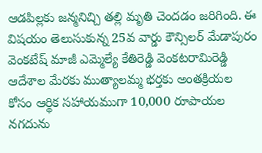ఆడపిల్లకు జన్మనిచ్చి తల్లి మృతి చెందడం జరిగింది. ఈ విషయం తెలుసుకున్న 25వ వార్డు కౌన్సిలర్ మేడాపురం వెంకటేష్ మాజీ ఎమ్మెల్యే కేతిరెడ్డి వెంకటరామిరెడ్డి ఆదేశాల మేరకు ముత్యాలమ్మ భర్తకు అంతక్రియల కోసం ఆర్థిక సహాయముగా 10,000 రూపాయల నగదును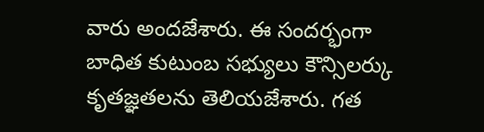వారు అందజేశారు. ఈ సందర్భంగా బాధిత కుటుంబ సభ్యులు కౌన్సిలర్కు కృతజ్ఞతలను తెలియజేశారు. గత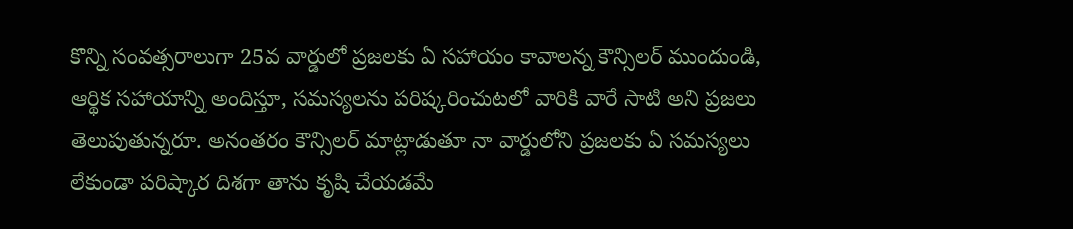కొన్ని సంవత్సరాలుగా 25వ వార్డులో ప్రజలకు ఏ సహాయం కావాలన్న కౌన్సిలర్ ముందుండి, ఆర్థిక సహాయాన్ని అందిస్తూ, సమస్యలను పరిష్కరించుటలో వారికి వారే సాటి అని ప్రజలు తెలుపుతున్నరూ. అనంతరం కౌన్సిలర్ మాట్లాడుతూ నా వార్డులోని ప్రజలకు ఏ సమస్యలు లేకుండా పరిష్కార దిశగా తాను కృషి చేయడమే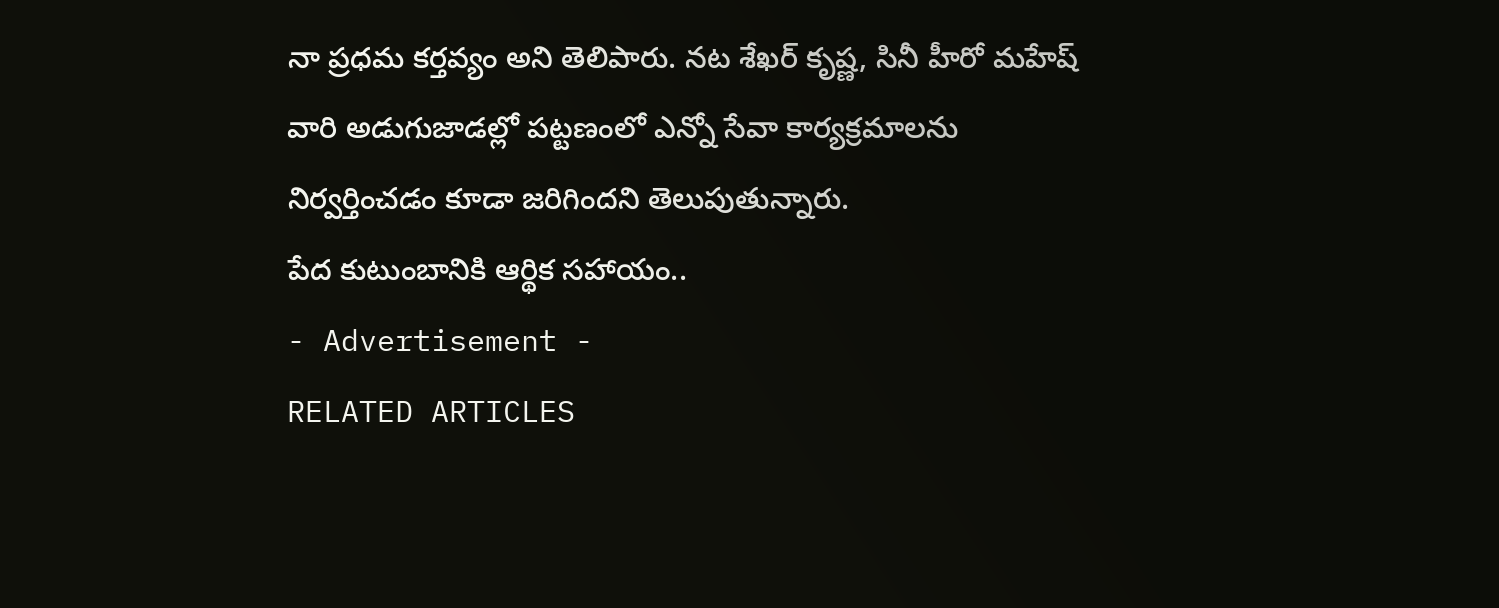నా ప్రధమ కర్తవ్యం అని తెలిపారు. నట శేఖర్ కృష్ణ, సినీ హీరో మహేష్ వారి అడుగుజాడల్లో పట్టణంలో ఎన్నో సేవా కార్యక్రమాలను నిర్వర్తించడం కూడా జరిగిందని తెలుపుతున్నారు.
పేద కుటుంబానికి ఆర్థిక సహాయం..
- Advertisement -
RELATED ARTICLES